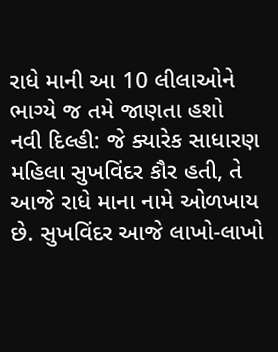રાધે માની આ 10 લીલાઓને ભાગ્યે જ તમે જાણતા હશો
નવી દિલ્હી: જે ક્યારેક સાધારણ મહિલા સુખવિંદર કૌર હતી, તે આજે રાધે માના નામે ઓળખાય છે. સુખવિંદર આજે લાખો-લાખો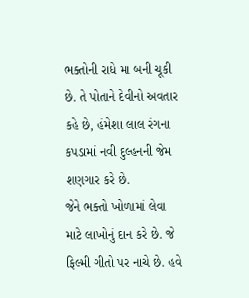ભક્તોની રાધે મા બની ચૂકી છે. તે પોતાને દેવીનો અવતાર કહે છે, હંમેશા લાલ રંગના કપડામાં નવી દુલ્હનની જેમ શણગાર કરે છે.
જેને ભક્તો ખોળામાં લેવા માટે લાખોનું દાન કરે છે. જે ફિલ્મી ગીતો પર નાચે છે. હવે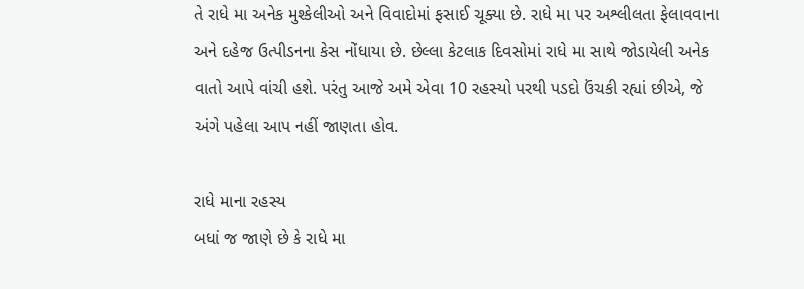તે રાધે મા અનેક મુશ્કેલીઓ અને વિવાદોમાં ફસાઈ ચૂક્યા છે. રાધે મા પર અશ્લીલતા ફેલાવવાના અને દહેજ ઉત્પીડનના કેસ નોંધાયા છે. છેલ્લા કેટલાક દિવસોમાં રાધે મા સાથે જોડાયેલી અનેક વાતો આપે વાંચી હશે. પરંતુ આજે અમે એવા 10 રહસ્યો પરથી પડદો ઉંચકી રહ્યાં છીએ, જે અંગે પહેલા આપ નહીં જાણતા હોવ.

રાધે માના રહસ્ય
બધાં જ જાણે છે કે રાધે મા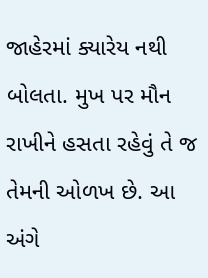જાહેરમાં ક્યારેય નથી બોલતા. મુખ પર મૌન રાખીને હસતા રહેવું તે જ તેમની ઓળખ છે. આ અંગે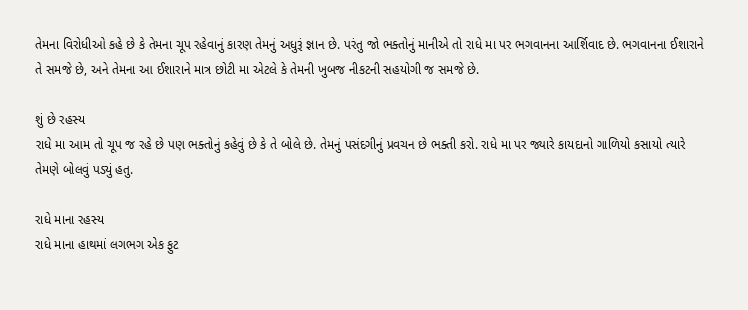તેમના વિરોધીઓ કહે છે કે તેમના ચૂપ રહેવાનું કારણ તેમનું અધુરૂં જ્ઞાન છે. પરંતુ જો ભક્તોનું માનીએ તો રાધે મા પર ભગવાનના આર્શિવાદ છે. ભગવાનના ઈશારાને તે સમજે છે, અને તેમના આ ઈશારાને માત્ર છોટી મા એટલે કે તેમની ખુબજ નીકટની સહયોગી જ સમજે છે.

શું છે રહસ્ય
રાધે મા આમ તો ચૂપ જ રહે છે પણ ભક્તોનું કહેવું છે કે તે બોલે છે. તેમનું પસંદગીનું પ્રવચન છે ભક્તી કરો. રાધે મા પર જ્યારે કાયદાનો ગાળિયો કસાયો ત્યારે તેમણે બોલવું પડ્યું હતુ.

રાધે માના રહસ્ય
રાધે માના હાથમાં લગભગ એક ફુટ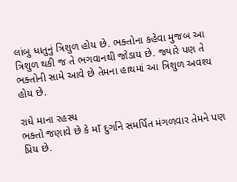લાંબુ ધાતુનું ત્રિશુળ હોય છે. ભક્તોના કહેવા મુજબ આ ત્રિશુળ થકી જ તે ભગવાનથી જોડાય છે. જ્યારે પણ તે ભક્તોની સામે આવે છે તેમના હાથમાં આ ત્રિશુળ અવશ્ય હોય છે.

રાધે માના રહસ્ય
ભક્તો જણાવે છે કે માઁ દુર્ગાને સમર્પિત મંગળવાર તેમને પણ પ્રિય છે.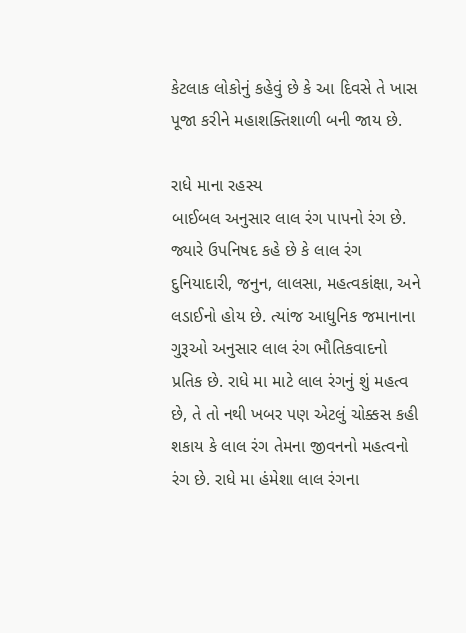કેટલાક લોકોનું કહેવું છે કે આ દિવસે તે ખાસ પૂજા કરીને મહાશક્તિશાળી બની જાય છે.

રાધે માના રહસ્ય
બાઈબલ અનુસાર લાલ રંગ પાપનો રંગ છે. જ્યારે ઉપનિષદ કહે છે કે લાલ રંગ દુનિયાદારી, જનુન, લાલસા, મહત્વકાંક્ષા, અને લડાઈનો હોય છે. ત્યાંજ આધુનિક જમાનાના ગુરૂઓ અનુસાર લાલ રંગ ભૌતિકવાદનો પ્રતિક છે. રાધે મા માટે લાલ રંગનું શું મહત્વ છે, તે તો નથી ખબર પણ એટલું ચોક્કસ કહી શકાય કે લાલ રંગ તેમના જીવનનો મહત્વનો રંગ છે. રાધે મા હંમેશા લાલ રંગના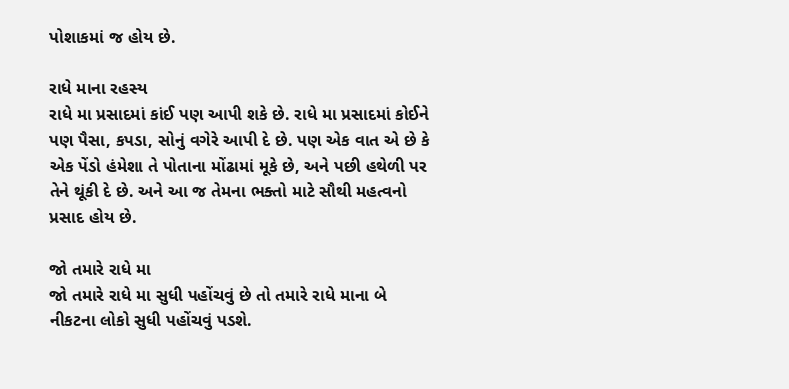પોશાકમાં જ હોય છે.

રાધે માના રહસ્ય
રાધે મા પ્રસાદમાં કાંઈ પણ આપી શકે છે. રાધે મા પ્રસાદમાં કોઈને પણ પૈસા, કપડા, સોનું વગેરે આપી દે છે. પણ એક વાત એ છે કે એક પેંડો હંમેશા તે પોતાના મોંઢામાં મૂકે છે, અને પછી હથેળી પર તેને થૂંકી દે છે. અને આ જ તેમના ભક્તો માટે સૌથી મહત્વનો પ્રસાદ હોય છે.

જો તમારે રાધે મા
જો તમારે રાધે મા સુધી પહોંચવું છે તો તમારે રાધે માના બે નીકટના લોકો સુધી પહોંચવું પડશે.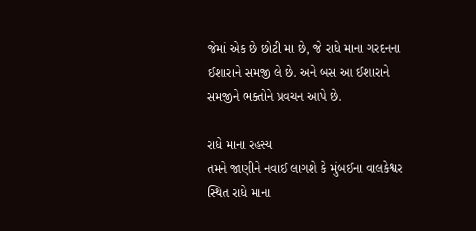જેમાં એક છે છોટી મા છે, જે રાધે માના ગરદનના ઈશારાને સમજી લે છે. અને બસ આ ઈશારાને સમજીને ભક્તોને પ્રવચન આપે છે.

રાધે માના રહસ્ય
તમને જાણીને નવાઈ લાગશે કે મુંબઈના વાલકેશ્વર સ્થિત રાધે માના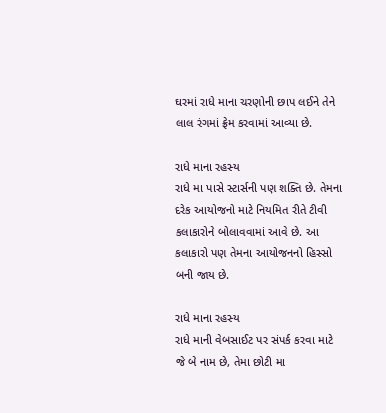ઘરમાં રાધે માના ચરણોની છાપ લઈને તેને લાલ રંગમાં ફ્રેમ કરવામાં આવ્યા છે.

રાધે માના રહસ્ય
રાધે મા પાસે સ્ટાર્સની પણ શક્તિ છે. તેમના દરેક આયોજનો માટે નિયમિત રીતે ટીવી કલાકારોને બોલાવવામાં આવે છે. આ કલાકારો પણ તેમના આયોજનનો હિસ્સો બની જાય છે.

રાધે માના રહસ્ય
રાધે માની વેબસાઈટ પર સંપર્ક કરવા માટે જે બે નામ છે, તેમા છોટી મા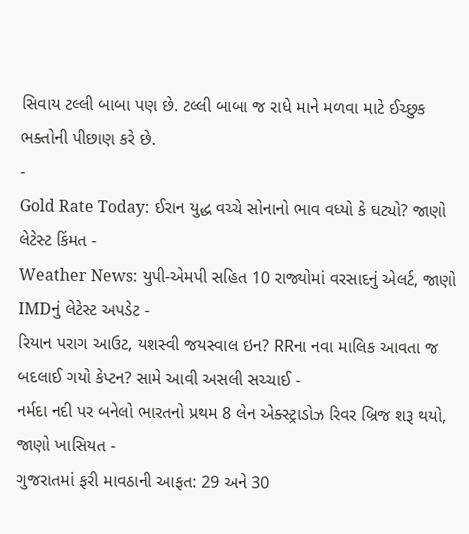સિવાય ટલ્લી બાબા પણ છે. ટલ્લી બાબા જ રાધે માને મળવા માટે ઈચ્છુક ભક્તોની પીછાણ કરે છે.
-
Gold Rate Today: ઈરાન યુદ્ધ વચ્ચે સોનાનો ભાવ વધ્યો કે ઘટ્યો? જાણો લેટેસ્ટ કિંમત -
Weather News: યુપી-એમપી સહિત 10 રાજ્યોમાં વરસાદનું એલર્ટ, જાણો IMDનું લેટેસ્ટ અપડેટ -
રિયાન પરાગ આઉટ, યશસ્વી જયસ્વાલ ઇન? RRના નવા માલિક આવતા જ બદલાઈ ગયો કેપ્ટન? સામે આવી અસલી સચ્ચાઈ -
નર્મદા નદી પર બનેલો ભારતનો પ્રથમ 8 લેન એક્સ્ટ્રાડોઝ રિવર બ્રિજ શરૂ થયો, જાણો ખાસિયત -
ગુજરાતમાં ફરી માવઠાની આફત: 29 અને 30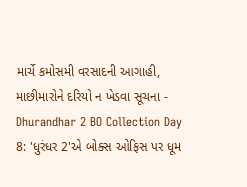માર્ચે કમોસમી વરસાદની આગાહી, માછીમારોને દરિયો ન ખેડવા સૂચના -
Dhurandhar 2 BO Collection Day 8: 'ધુરંધર 2'એ બોક્સ ઓફિસ પર ધૂમ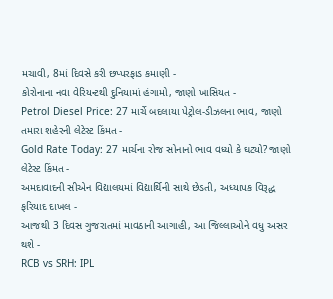મચાવી, 8માં દિવસે કરી છપ્પરફાડ કમાણી -
કોરોનાના નવા વેરિયન્ટથી દુનિયામાં હંગામો, જાણો ખાસિયત -
Petrol Diesel Price: 27 માર્ચે બદલાયા પેટ્રોલ-ડીઝલના ભાવ, જાણો તમારા શહેરની લેટેસ્ટ કિંમત -
Gold Rate Today: 27 માર્ચના રોજ સોનાનો ભાવ વધ્યો કે ઘટ્યો? જાણો લેટેસ્ટ કિંમત -
અમદાવાદની સીએન વિદ્યાલયમાં વિદ્યાર્થિની સાથે છેડતી, અધ્યાપક વિરૂદ્ધ ફરિયાદ દાખલ -
આજથી 3 દિવસ ગુજરાતમાં માવઠાની આગાહી, આ જિલ્લાઓને વધુ અસર થશે -
RCB vs SRH: IPL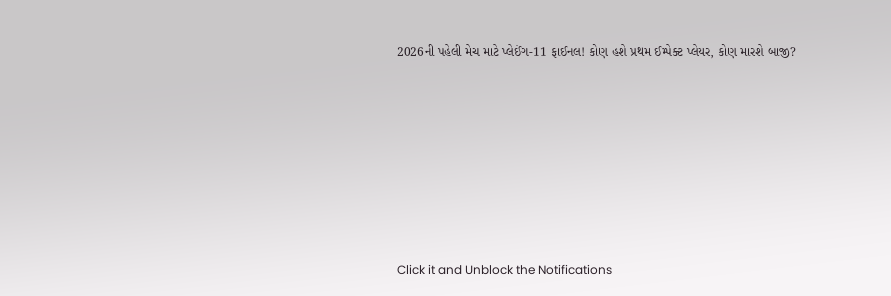2026ની પહેલી મેચ માટે પ્લેઈંગ-11 ફાઈનલ! કોણ હશે પ્રથમ ઈમ્પેક્ટ પ્લેયર, કોણ મારશે બાજી?









Click it and Unblock the Notifications